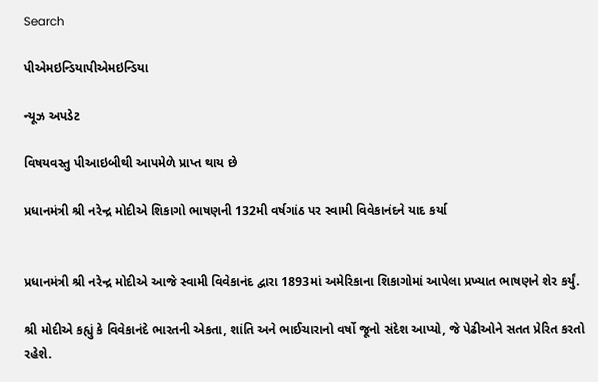Search

પીએમઇન્ડિયાપીએમઇન્ડિયા

ન્યૂઝ અપડેટ

વિષયવસ્તુ પીઆઇબીથી આપમેળે પ્રાપ્ત થાય છે

પ્રધાનમંત્રી શ્રી નરેન્દ્ર મોદીએ શિકાગો ભાષણની 132મી વર્ષગાંઠ પર સ્વામી વિવેકાનંદને યાદ કર્યા


પ્રધાનમંત્રી શ્રી નરેન્દ્ર મોદીએ આજે સ્વામી વિવેકાનંદ દ્વારા 1893માં અમેરિકાના શિકાગોમાં આપેલા પ્રખ્યાત ભાષણને શેર કર્યું.

શ્રી મોદીએ કહ્યું કે વિવેકાનંદે ભારતની એકતા, શાંતિ અને ભાઈચારાનો વર્ષો જૂનો સંદેશ આપ્યો, જે પેઢીઓને સતત પ્રેરિત કરતો રહેશે.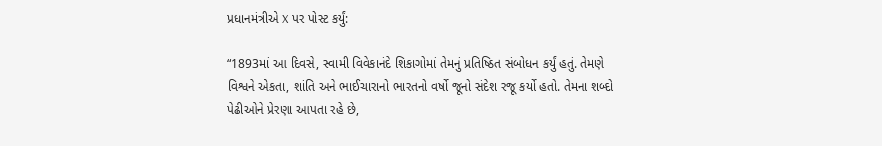પ્રધાનમંત્રીએ X પર પોસ્ટ કર્યું:

“1893માં આ દિવસે, સ્વામી વિવેકાનંદે શિકાગોમાં તેમનું પ્રતિષ્ઠિત સંબોધન કર્યું હતું. તેમણે વિશ્વને એકતા, શાંતિ અને ભાઈચારાનો ભારતનો વર્ષો જૂનો સંદેશ રજૂ કર્યો હતો. તેમના શબ્દો પેઢીઓને પ્રેરણા આપતા રહે છે,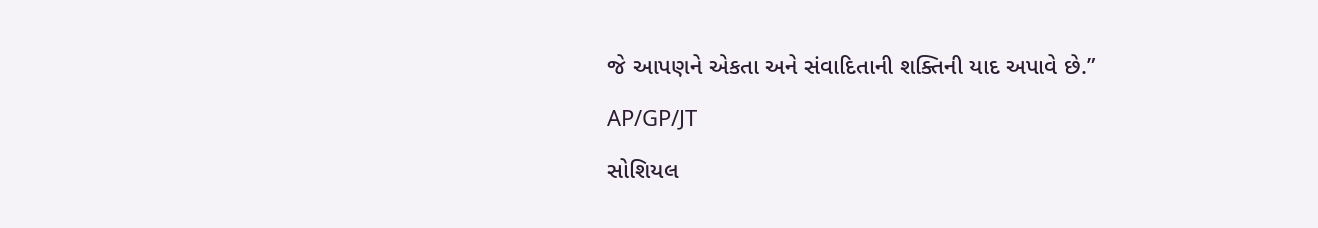જે આપણને એકતા અને સંવાદિતાની શક્તિની યાદ અપાવે છે.”

AP/GP/JT

સોશિયલ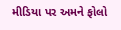મીડિયા પર અમને ફોલો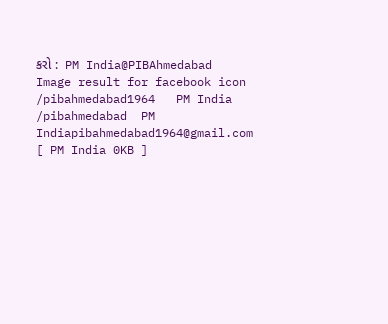કરો :  PM India@PIBAhmedabad   Image result for facebook icon /pibahmedabad1964   PM India /pibahmedabad  PM Indiapibahmedabad1964@gmail.com [ PM India 0KB ]